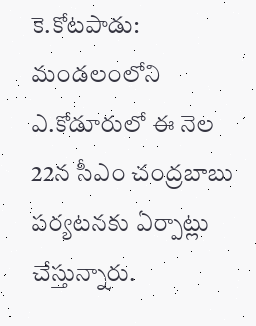కె.కోటపాడు: మండలంలోని ఎ.కోడూరులో ఈ నెల 22న సీఎం చంద్రబాబు పర్యటనకు ఏర్పాట్లు చేస్తున్నారు.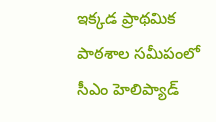ఇక్కడ ప్రాథమిక పాఠశాల సమీపంలో సీఎం హెలిప్యాడ్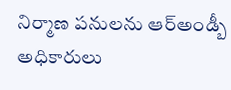నిర్మాణ పనులను ఆర్అండ్బీ అధికారులు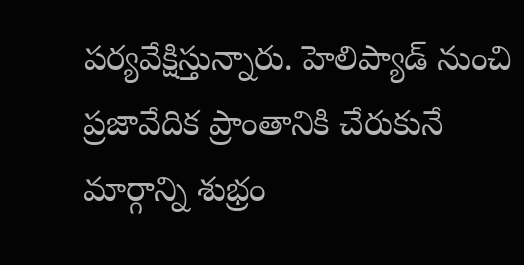పర్యవేక్షిస్తున్నారు. హెలిప్యాడ్ నుంచి ప్రజావేదిక ప్రాంతానికి చేరుకునే మార్గాన్ని శుభ్రం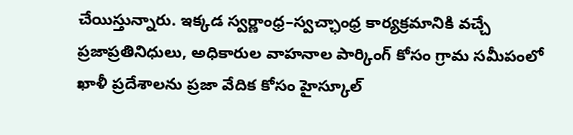చేయిస్తున్నారు. ఇక్కడ స్వర్ణాంధ్ర–స్వచ్ఛాంధ్ర కార్యక్రమానికి వచ్చే ప్రజాప్రతినిధులు, అధికారుల వాహనాల పార్కింగ్ కోసం గ్రామ సమీపంలో ఖాళీ ప్రదేశాలను ప్రజా వేదిక కోసం హైస్కూల్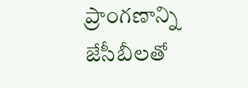ప్రాంగణాన్ని జేసీబీలతో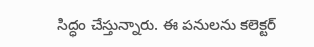సిద్ధం చేస్తున్నారు. ఈ పనులను కలెక్టర్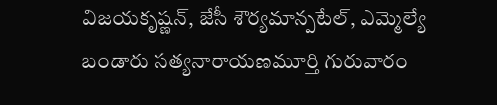విజయకృష్ణన్, జేసీ శౌర్యమాన్పటేల్, ఎమ్మెల్యే బండారు సత్యనారాయణమూర్తి గురువారం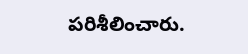పరిశీలించారు.